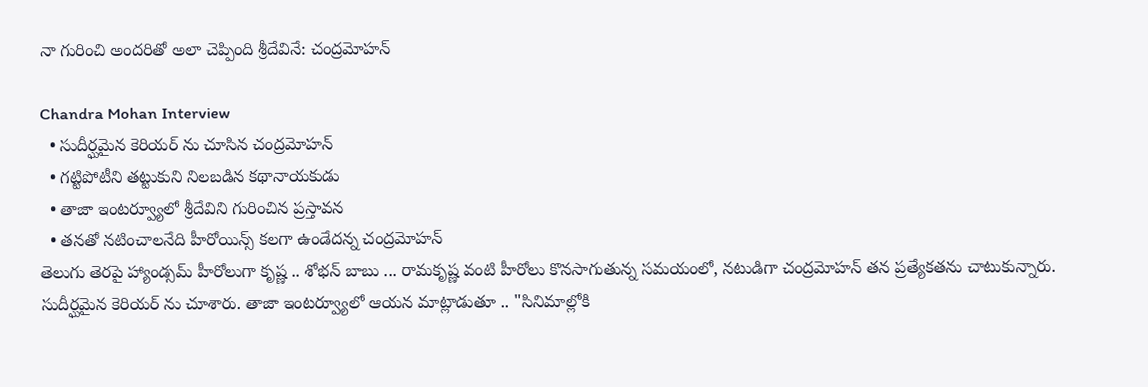నా గురించి అందరితో అలా చెప్పింది శ్రీదేవినే: చంద్రమోహన్

Chandra Mohan Interview
  • సుదీర్ఘమైన కెరియర్ ను చూసిన చంద్రమోహన్
  • గట్టిపోటీని తట్టుకుని నిలబడిన కథానాయకుడు
  • తాజా ఇంటర్వ్యూలో శ్రీదేవిని గురించిన ప్రస్తావన
  • తనతో నటించాలనేది హీరోయిన్స్ కలగా ఉండేదన్న చంద్రమోహన్
తెలుగు తెరపై హ్యాండ్సమ్ హీరోలుగా కృష్ణ .. శోభన్ బాబు ... రామకృష్ణ వంటి హీరోలు కొనసాగుతున్న సమయంలో, నటుడిగా చంద్రమోహన్ తన ప్రత్యేకతను చాటుకున్నారు. సుదీర్ఘమైన కెరియర్ ను చూశారు. తాజా ఇంటర్వ్యూలో ఆయన మాట్లాడుతూ .. "సినిమాల్లోకి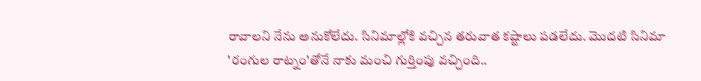రావాలని నేను అనుకోలేదు. సినిమాల్లోకి వచ్చిన తరువాత కష్టాలు పడలేదు. మొదటి సినిమా 'రంగుల రాట్నం'తోనే నాకు మంచి గుర్తింపు వచ్చింది..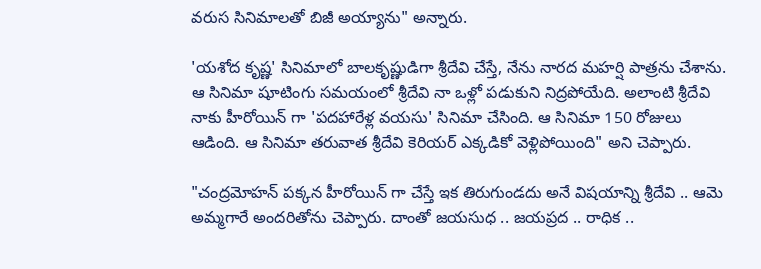వరుస సినిమాలతో బిజీ అయ్యాను" అన్నారు.

'యశోద కృష్ణ' సినిమాలో బాలకృష్ణుడిగా శ్రీదేవి చేస్తే, నేను నారద మహర్షి పాత్రను చేశాను. ఆ సినిమా షూటింగు సమయంలో శ్రీదేవి నా ఒళ్లో పడుకుని నిద్రపోయేది. అలాంటి శ్రీదేవి నాకు హీరోయిన్ గా 'పదహారేళ్ల వయసు' సినిమా చేసింది. ఆ సినిమా 150 రోజులు ఆడింది. ఆ సినిమా తరువాత శ్రీదేవి కెరియర్ ఎక్కడికో వెళ్లిపోయింది" అని చెప్పారు.

"చంద్రమోహన్ పక్కన హీరోయిన్ గా చేస్తే ఇక తిరుగుండదు అనే విషయాన్ని శ్రీదేవి .. ఆమె అమ్మగారే అందరితోను చెప్పారు. దాంతో జయసుధ .. జయప్రద .. రాధిక ..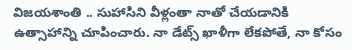విజయశాంతి .. సుహాసిని వీళ్లంతా నాతో చేయడానికి ఉత్సాహాన్ని చూపించారు. నా డేట్స్ ఖాళీగా లేకపోతే, నా కోసం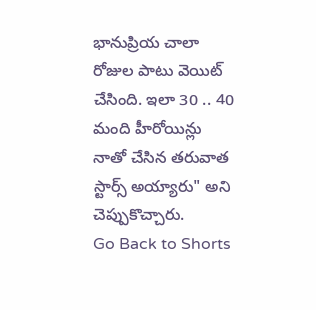భానుప్రియ చాలా రోజుల పాటు వెయిట్ చేసింది. ఇలా 30 .. 40 మంది హీరోయిన్లు నాతో చేసిన తరువాత స్టార్స్ అయ్యారు" అని చెప్పుకొచ్చారు.
Go Back to Shorts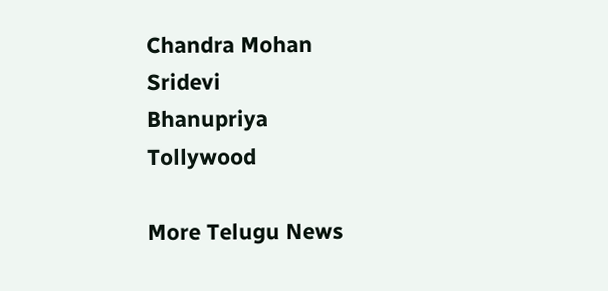Chandra Mohan
Sridevi
Bhanupriya
Tollywood

More Telugu News